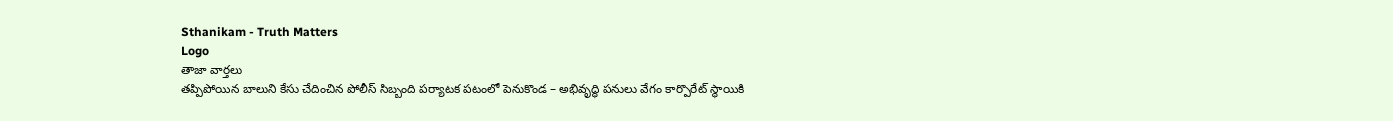Sthanikam - Truth Matters
Logo
తాజా వార్తలు
తప్పిపోయిన బాలుని కేసు చేదించిన పోలీస్ సిబ్బంది పర్యాటక పటంలో పెనుకొండ – అభివృద్ధి పనులు వేగం కార్పొరేట్ స్థాయికి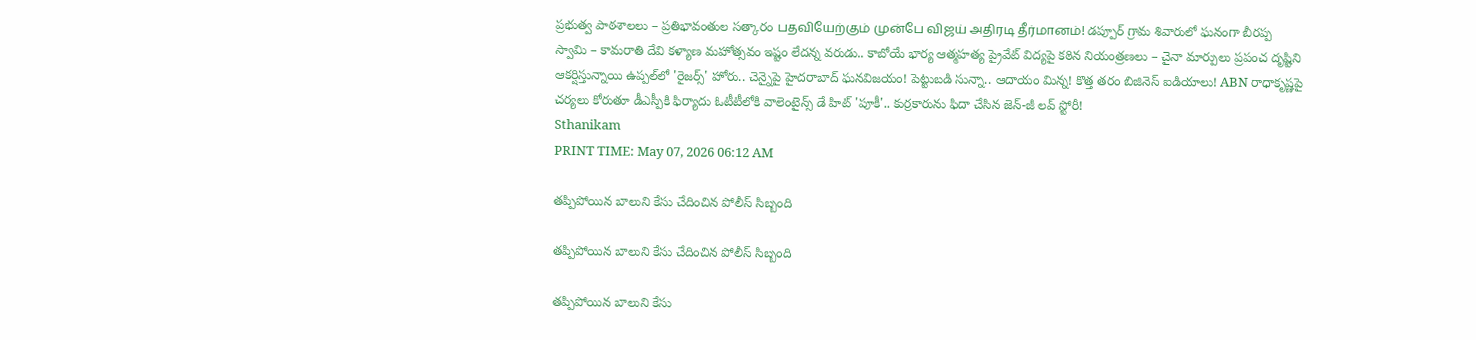ప్రభుత్వ పాఠశాలలు – ప్రతిభావంతుల సత్కారం பதவியேற்கும் முன்பே விஜய் அதிரடி தீர்மானம்! డప్పూర్ గ్రామ శివారులో ఘనంగా బీరప్ప స్వామి – కామరాతి దేవి కళ్యాణ మహోత్సవం ఇష్టం లేదన్న వరుడు.. కాబోయే భార్య ఆత్మహత్య ప్రైవేట్ విద్యపై కఠిన నియంత్రణలు – చైనా మార్పులు ప్రపంచ దృష్టిని ఆకర్షిస్తున్నాయి ఉప్పల్‌లో 'రైజర్స్' హోరు.. చెన్నైపై హైదరాబాద్ ఘనవిజయం! పెట్టుబడి సున్నా.. ఆదాయం మిన్న! కొత్త తరం బిజినెస్ ఐడియాలు! ABN రాధాకృష్ణపై చర్యలు కోరుతూ డీఎస్పీకి ఫిర్యాదు ఓటీటీలోకి వాలెంటైన్స్ డే హిట్ 'పూకీ'.. కుర్రకారును ఫిదా చేసిన జెన్-జీ లవ్ స్టోరీ!
Sthanikam
PRINT TIME: May 07, 2026 06:12 AM

తప్పిపోయిన బాలుని కేసు చేదించిన పోలీస్ సిబ్బంది

తప్పిపోయిన బాలుని కేసు చేదించిన పోలీస్ సిబ్బంది

తప్పిపోయిన బాలుని కేసు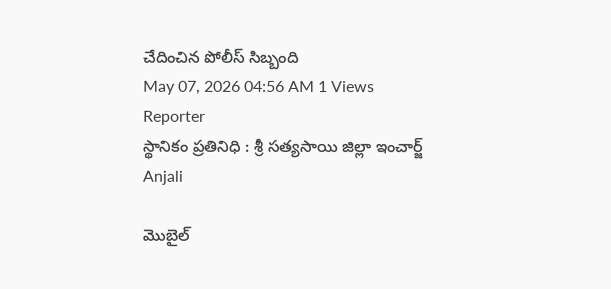చేదించిన పోలీస్ సిబ్బంది
May 07, 2026 04:56 AM 1 Views
Reporter
స్థానికం ప్రతినిధి : శ్రీ సత్యసాయి జిల్లా ఇంచార్జ్
Anjali

మొబైల్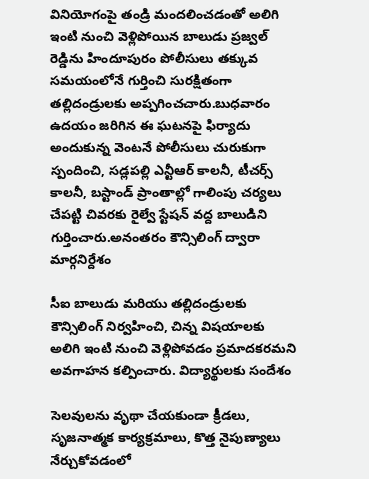వినియోగంపై తండ్రి మందలించడంతో అలిగి ఇంటి నుంచి వెళ్లిపోయిన బాలుడు ప్రజ్వల్ రెడ్డిను హిందూపురం పోలీసులు తక్కువ సమయంలోనే గుర్తించి సురక్షితంగా తల్లిదండ్రులకు అప్పగించచారు.బుధవారం ఉదయం జరిగిన ఈ ఘటనపై ఫిర్యాదు అందుకున్న వెంటనే పోలీసులు చురుకుగా స్పందించి, సడ్లపల్లి ఎన్టీఆర్ కాలనీ, టీచర్స్ కాలనీ, బస్టాండ్ ప్రాంతాల్లో గాలింపు చర్యలు చేపట్టి చివరకు రైల్వే స్టేషన్ వద్ద బాలుడిని గుర్తించారు.అనంతరం కౌన్సిలింగ్ ద్వారా మార్గనిర్దేశం

సీఐ బాలుడు మరియు తల్లిదండ్రులకు కౌన్సిలింగ్ నిర్వహించి, చిన్న విషయాలకు అలిగి ఇంటి నుంచి వెళ్లిపోవడం ప్రమాదకరమని అవగాహన కల్పించారు. విద్యార్థులకు సందేశం

సెలవులను వృథా చేయకుండా క్రీడలు, సృజనాత్మక కార్యక్రమాలు, కొత్త నైపుణ్యాలు నేర్చుకోవడంలో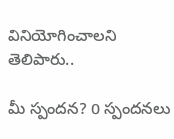వినియోగించాలని తెలిపారు..

మీ స్పందన? 0 స్పందనలు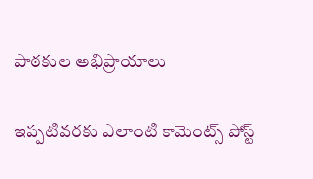పాఠకుల అభిప్రాయాలు

ఇప్పటివరకు ఎలాంటి కామెంట్స్ పోస్ట్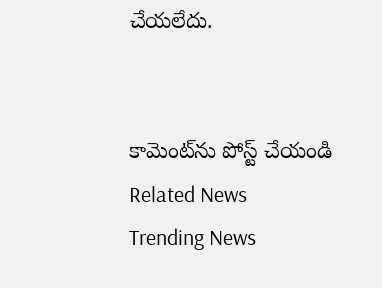చేయలేదు.


కామెంట్‌ను పోస్ట్ చేయండి
Related News
Trending News